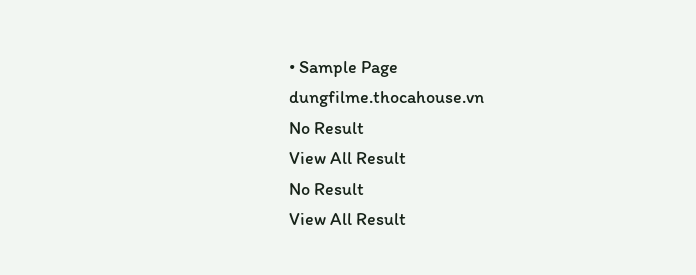• Sample Page
dungfilme.thocahouse.vn
No Result
View All Result
No Result
View All Result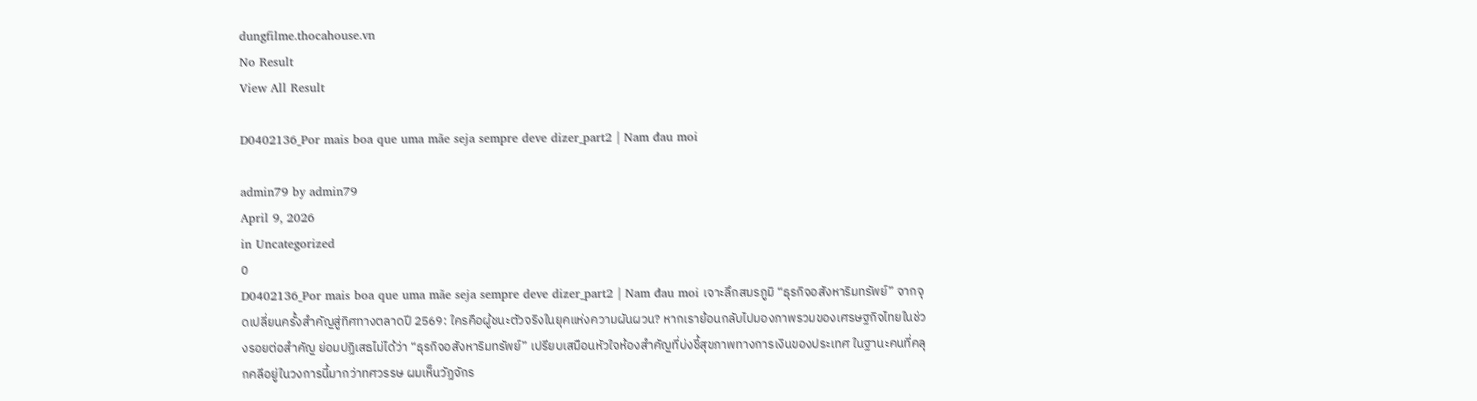dungfilme.thocahouse.vn
No Result
View All Result

D0402136_Por mais boa que uma mãe seja sempre deve dizer_part2 | Nam đau moi

admin79 by admin79
April 9, 2026
in Uncategorized
0
D0402136_Por mais boa que uma mãe seja sempre deve dizer_part2 | Nam đau moi เจาะลึกสมรภูมิ “ธุรกิจอสังหาริมทรัพย์” จากจุดเปลี่ยนครั้งสำคัญสู่ทิศทางตลาดปี 2569: ใครคือผู้ชนะตัวจริงในยุคแห่งความผันผวน? หากเราย้อนกลับไปมองภาพรวมของเศรษฐกิจไทยในช่วงรอยต่อสำคัญ ย่อมปฏิเสธไม่ได้ว่า “ธุรกิจอสังหาริมทรัพย์” เปรียบเสมือนหัวใจห้องสำคัญที่บ่งชี้สุขภาพทางการเงินของประเทศ ในฐานะคนที่คลุกคลีอยู่ในวงการนี้มากว่าทศวรรษ ผมเห็นวัฏจักร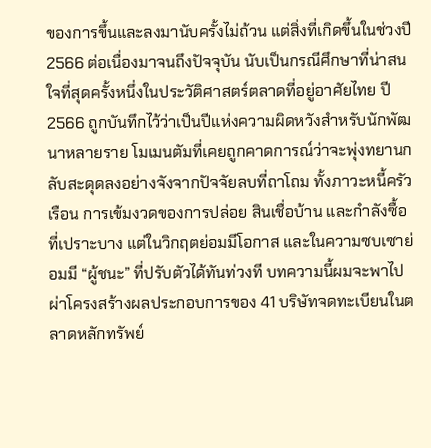ของการขึ้นและลงมานับครั้งไม่ถ้วน แต่สิ่งที่เกิดขึ้นในช่วงปี 2566 ต่อเนื่องมาจนถึงปัจจุบัน นับเป็นกรณีศึกษาที่น่าสนใจที่สุดครั้งหนึ่งในประวัติศาสตร์ตลาดที่อยู่อาศัยไทย ปี 2566 ถูกบันทึกไว้ว่าเป็นปีแห่งความผิดหวังสำหรับนักพัฒนาหลายราย โมเมนตัมที่เคยถูกคาดการณ์ว่าจะพุ่งทยานกลับสะดุดลงอย่างจังจากปัจจัยลบที่ถาโถม ทั้งภาวะหนี้ครัวเรือน การเข้มงวดของการปล่อย สินเชื่อบ้าน และกำลังซื้อที่เปราะบาง แต่ในวิกฤตย่อมมีโอกาส และในความซบเซาย่อมมี “ผู้ชนะ” ที่ปรับตัวได้ทันท่วงที บทความนี้ผมจะพาไปผ่าโครงสร้างผลประกอบการของ 41 บริษัทจดทะเบียนในตลาดหลักทรัพย์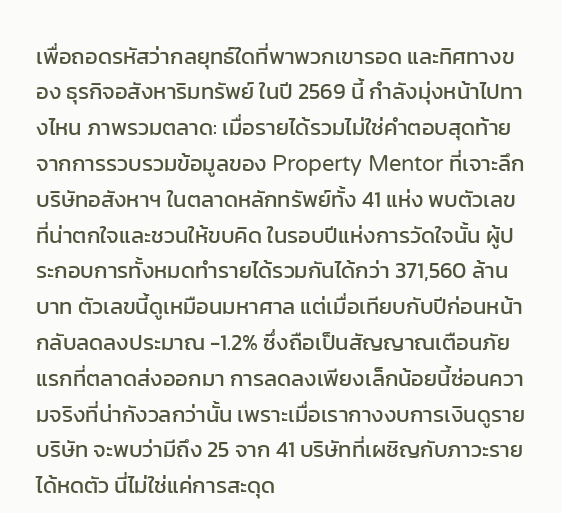เพื่อถอดรหัสว่ากลยุทธ์ใดที่พาพวกเขารอด และทิศทางของ ธุรกิจอสังหาริมทรัพย์ ในปี 2569 นี้ กำลังมุ่งหน้าไปทางไหน ภาพรวมตลาด: เมื่อรายได้รวมไม่ใช่คำตอบสุดท้าย จากการรวบรวมข้อมูลของ Property Mentor ที่เจาะลึกบริษัทอสังหาฯ ในตลาดหลักทรัพย์ทั้ง 41 แห่ง พบตัวเลขที่น่าตกใจและชวนให้ขบคิด ในรอบปีแห่งการวัดใจนั้น ผู้ประกอบการทั้งหมดทำรายได้รวมกันได้กว่า 371,560 ล้านบาท ตัวเลขนี้ดูเหมือนมหาศาล แต่เมื่อเทียบกับปีก่อนหน้า กลับลดลงประมาณ -1.2% ซึ่งถือเป็นสัญญาณเตือนภัยแรกที่ตลาดส่งออกมา การลดลงเพียงเล็กน้อยนี้ซ่อนความจริงที่น่ากังวลกว่านั้น เพราะเมื่อเรากางงบการเงินดูรายบริษัท จะพบว่ามีถึง 25 จาก 41 บริษัทที่เผชิญกับภาวะรายได้หดตัว นี่ไม่ใช่แค่การสะดุด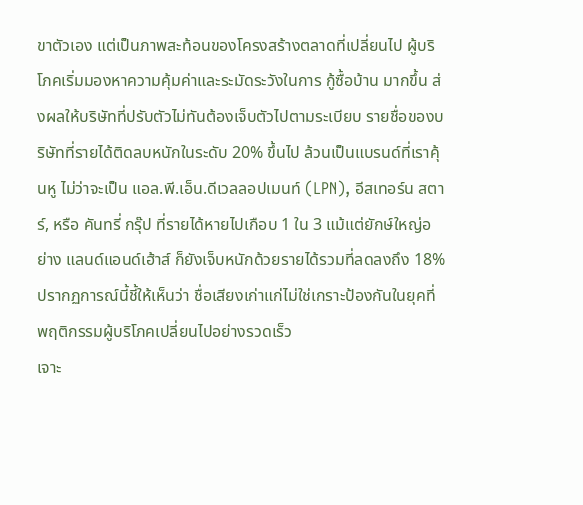ขาตัวเอง แต่เป็นภาพสะท้อนของโครงสร้างตลาดที่เปลี่ยนไป ผู้บริโภคเริ่มมองหาความคุ้มค่าและระมัดระวังในการ กู้ซื้อบ้าน มากขึ้น ส่งผลให้บริษัทที่ปรับตัวไม่ทันต้องเจ็บตัวไปตามระเบียบ รายชื่อของบริษัทที่รายได้ติดลบหนักในระดับ 20% ขึ้นไป ล้วนเป็นแบรนด์ที่เราคุ้นหู ไม่ว่าจะเป็น แอล.พี.เอ็น.ดีเวลลอปเมนท์ (LPN), อีสเทอร์น สตาร์, หรือ คันทรี่ กรุ๊ป ที่รายได้หายไปเกือบ 1 ใน 3 แม้แต่ยักษ์ใหญ่อย่าง แลนด์แอนด์เฮ้าส์ ก็ยังเจ็บหนักด้วยรายได้รวมที่ลดลงถึง 18% ปรากฏการณ์นี้ชี้ให้เห็นว่า ชื่อเสียงเก่าแก่ไม่ใช่เกราะป้องกันในยุคที่พฤติกรรมผู้บริโภคเปลี่ยนไปอย่างรวดเร็ว
เจาะ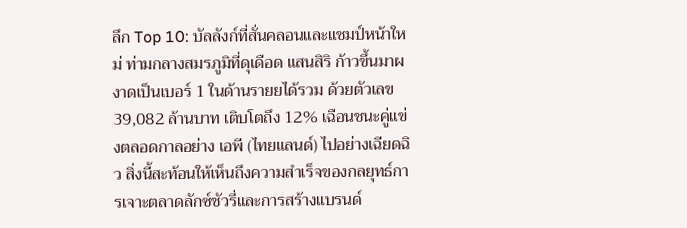ลึก Top 10: บัลลังก์ที่สั่นคลอนและแชมป์หน้าใหม่ ท่ามกลางสมรภูมิที่ดุเดือด แสนสิริ ก้าวขึ้นมาผงาดเป็นเบอร์ 1 ในด้านรายยได้รวม ด้วยตัวเลข 39,082 ล้านบาท เติบโตถึง 12% เฉือนชนะคู่แข่งตลอดกาลอย่าง เอพี (ไทยแลนด์) ไปอย่างเฉียดฉิว สิ่งนี้สะท้อนให้เห็นถึงความสำเร็จของกลยุทธ์การเจาะตลาดลักซ์ชัวรี่และการสร้างแบรนด์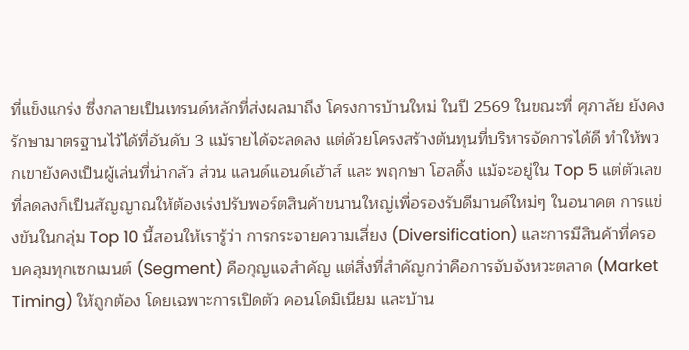ที่แข็งแกร่ง ซึ่งกลายเป็นเทรนด์หลักที่ส่งผลมาถึง โครงการบ้านใหม่ ในปี 2569 ในขณะที่ ศุภาลัย ยังคงรักษามาตรฐานไว้ได้ที่อันดับ 3 แม้รายได้จะลดลง แต่ด้วยโครงสร้างต้นทุนที่บริหารจัดการได้ดี ทำให้พวกเขายังคงเป็นผู้เล่นที่น่ากลัว ส่วน แลนด์แอนด์เฮ้าส์ และ พฤกษา โฮลดิ้ง แม้จะอยู่ใน Top 5 แต่ตัวเลขที่ลดลงก็เป็นสัญญาณให้ต้องเร่งปรับพอร์ตสินค้าขนานใหญ่เพื่อรองรับดีมานด์ใหม่ๆ ในอนาคต การแข่งขันในกลุ่ม Top 10 นี้สอนให้เรารู้ว่า การกระจายความเสี่ยง (Diversification) และการมีสินค้าที่ครอบคลุมทุกเซกเมนต์ (Segment) คือกุญแจสำคัญ แต่สิ่งที่สำคัญกว่าคือการจับจังหวะตลาด (Market Timing) ให้ถูกต้อง โดยเฉพาะการเปิดตัว คอนโดมิเนียม และบ้าน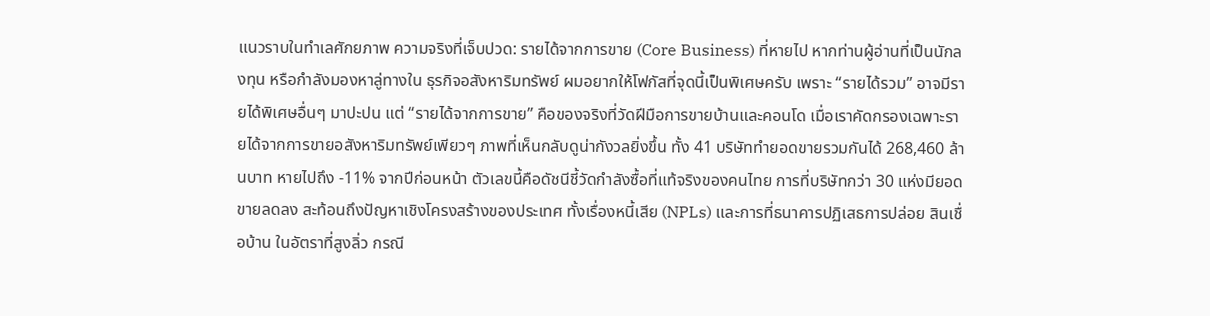แนวราบในทำเลศักยภาพ ความจริงที่เจ็บปวด: รายได้จากการขาย (Core Business) ที่หายไป หากท่านผู้อ่านที่เป็นนักลงทุน หรือกำลังมองหาลู่ทางใน ธุรกิจอสังหาริมทรัพย์ ผมอยากให้โฟกัสที่จุดนี้เป็นพิเศษครับ เพราะ “รายได้รวม” อาจมีรายได้พิเศษอื่นๆ มาปะปน แต่ “รายได้จากการขาย” คือของจริงที่วัดฝีมือการขายบ้านและคอนโด เมื่อเราคัดกรองเฉพาะรายได้จากการขายอสังหาริมทรัพย์เพียวๆ ภาพที่เห็นกลับดูน่ากังวลยิ่งขึ้น ทั้ง 41 บริษัททำยอดขายรวมกันได้ 268,460 ล้านบาท หายไปถึง -11% จากปีก่อนหน้า ตัวเลขนี้คือดัชนีชี้วัดกำลังซื้อที่แท้จริงของคนไทย การที่บริษัทกว่า 30 แห่งมียอดขายลดลง สะท้อนถึงปัญหาเชิงโครงสร้างของประเทศ ทั้งเรื่องหนี้เสีย (NPLs) และการที่ธนาคารปฏิเสธการปล่อย สินเชื่อบ้าน ในอัตราที่สูงลิ่ว กรณี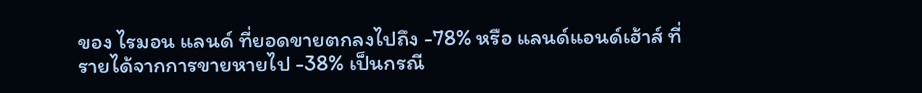ของ ไรมอน แลนด์ ที่ยอดขายตกลงไปถึง -78% หรือ แลนด์แอนด์เฮ้าส์ ที่รายได้จากการขายหายไป -38% เป็นกรณี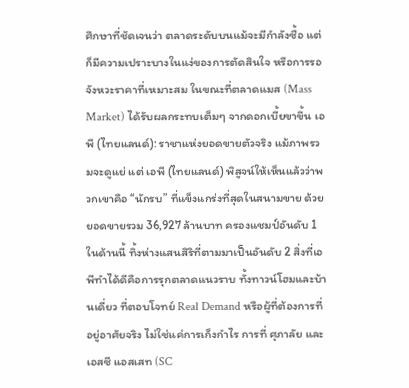ศึกษาที่ชัดเจนว่า ตลาดระดับบนแม้จะมีกำลังซื้อ แต่ก็มีความเปราะบางในแง่ของการตัดสินใจ หรือการรอจังหวะราคาที่เหมาะสม ในขณะที่ตลาดแมส (Mass Market) ได้รับผลกระทบเต็มๆ จากดอกเบี้ยขาขึ้น เอพี (ไทยแลนด์): ราชาแห่งยอดขายตัวจริง แม้ภาพรวมจะดูแย่ แต่ เอพี (ไทยแลนด์) พิสูจน์ให้เห็นแล้วว่าพวกเขาคือ “นักรบ” ที่แข็งแกร่งที่สุดในสนามขาย ด้วยยอดขายรวม 36,927 ล้านบาท ครองแชมป์อันดับ 1 ในด้านนี้ ทิ้งห่างแสนสิริที่ตามมาเป็นอันดับ 2 สิ่งที่เอพีทำได้ดีคือการรุกตลาดแนวราบ ทั้งทาวน์โฮมและบ้านเดี่ยว ที่ตอบโจทย์ Real Demand หรือผู้ที่ต้องการที่อยู่อาศัยจริง ไม่ใช่แค่การเก็งกำไร การที่ ศุภาลัย และ เอสซี แอสเสท (SC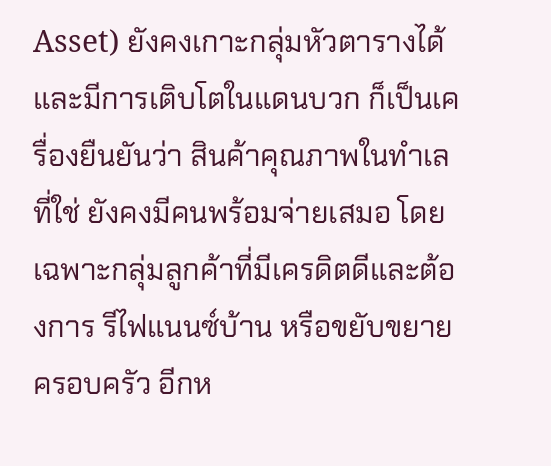Asset) ยังคงเกาะกลุ่มหัวตารางได้ และมีการเติบโตในแดนบวก ก็เป็นเครื่องยืนยันว่า สินค้าคุณภาพในทำเลที่ใช่ ยังคงมีคนพร้อมจ่ายเสมอ โดยเฉพาะกลุ่มลูกค้าที่มีเครดิตดีและต้องการ รีไฟแนนซ์บ้าน หรือขยับขยายครอบครัว อีกห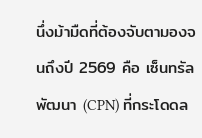นึ่งม้ามืดที่ต้องจับตามองจนถึงปี 2569 คือ เซ็นทรัลพัฒนา (CPN) ที่กระโดดล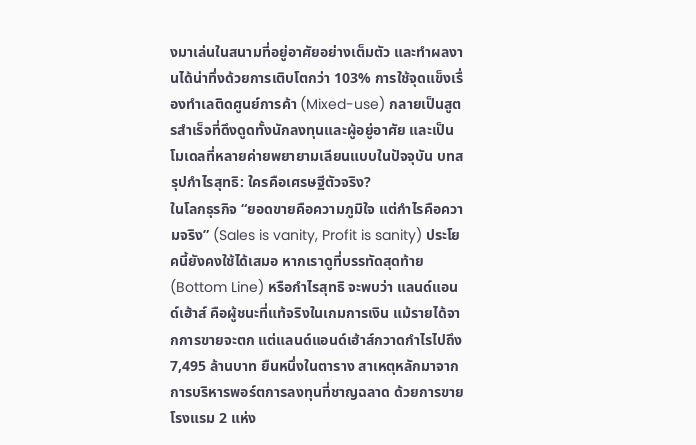งมาเล่นในสนามที่อยู่อาศัยอย่างเต็มตัว และทำผลงานได้น่าทึ่งด้วยการเติบโตกว่า 103% การใช้จุดแข็งเรื่องทำเลติดศูนย์การค้า (Mixed-use) กลายเป็นสูตรสำเร็จที่ดึงดูดทั้งนักลงทุนและผู้อยู่อาศัย และเป็นโมเดลที่หลายค่ายพยายามเลียนแบบในปัจจุบัน บทสรุปกำไรสุทธิ: ใครคือเศรษฐีตัวจริง?
ในโลกธุรกิจ “ยอดขายคือความภูมิใจ แต่กำไรคือความจริง” (Sales is vanity, Profit is sanity) ประโยคนี้ยังคงใช้ได้เสมอ หากเราดูที่บรรทัดสุดท้าย (Bottom Line) หรือกำไรสุทธิ จะพบว่า แลนด์แอนด์เฮ้าส์ คือผู้ชนะที่แท้จริงในเกมการเงิน แม้รายได้จากการขายจะตก แต่แลนด์แอนด์เฮ้าส์กวาดกำไรไปถึง 7,495 ล้านบาท ยืนหนึ่งในตาราง สาเหตุหลักมาจากการบริหารพอร์ตการลงทุนที่ชาญฉลาด ด้วยการขายโรงแรม 2 แห่ง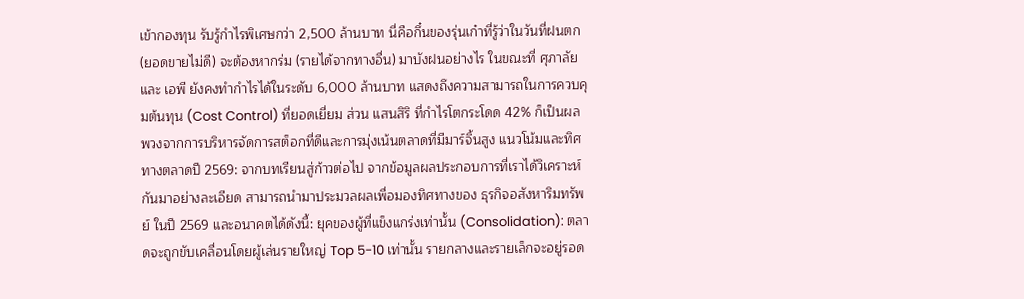เข้ากองทุน รับรู้กำไรพิเศษกว่า 2,500 ล้านบาท นี่คือกึ๋นของรุ่นเก๋าที่รู้ว่าในวันที่ฝนตก (ยอดขายไม่ดี) จะต้องหากร่ม (รายได้จากทางอื่น) มาบังฝนอย่างไร ในขณะที่ ศุภาลัย และ เอพี ยังคงทำกำไรได้ในระดับ 6,000 ล้านบาท แสดงถึงความสามารถในการควบคุมต้นทุน (Cost Control) ที่ยอดเยี่ยม ส่วน แสนสิริ ที่กำไรโตกระโดด 42% ก็เป็นผลพวงจากการบริหารจัดการสต็อกที่ดีและการมุ่งเน้นตลาดที่มีมาร์จิ้นสูง แนวโน้มและทิศทางตลาดปี 2569: จากบทเรียนสู่ก้าวต่อไป จากข้อมูลผลประกอบการที่เราได้วิเคราะห์กันมาอย่างละเอียด สามารถนำมาประมวลผลเพื่อมองทิศทางของ ธุรกิจอสังหาริมทรัพย์ ในปี 2569 และอนาคตได้ดังนี้: ยุคของผู้ที่แข็งแกร่งเท่านั้น (Consolidation): ตลาดจะถูกขับเคลื่อนโดยผู้เล่นรายใหญ่ Top 5-10 เท่านั้น รายกลางและรายเล็กจะอยู่รอด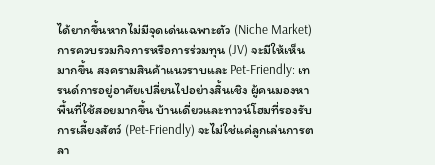ได้ยากขึ้นหากไม่มีจุดเด่นเฉพาะตัว (Niche Market) การควบรวมกิจการหรือการร่วมทุน (JV) จะมีให้เห็นมากขึ้น สงครามสินค้าแนวราบและ Pet-Friendly: เทรนด์การอยู่อาศัยเปลี่ยนไปอย่างสิ้นเชิง ผู้คนมองหาพื้นที่ใช้สอยมากขึ้น บ้านเดี่ยวและทาวน์โฮมที่รองรับการเลี้ยงสัตว์ (Pet-Friendly) จะไม่ใช่แค่ลูกเล่นการตลา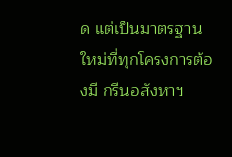ด แต่เป็นมาตรฐานใหม่ที่ทุกโครงการต้องมี กรีนอสังหาฯ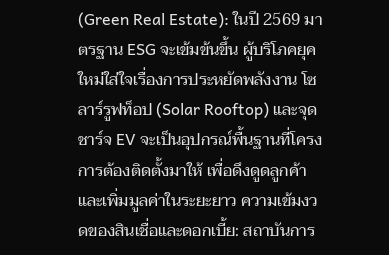(Green Real Estate): ในปี 2569 มาตรฐาน ESG จะเข้มข้นขึ้น ผู้บริโภคยุคใหม่ใส่ใจเรื่องการประหยัดพลังงาน โซลาร์รูฟท็อป (Solar Rooftop) และจุดชาร์จ EV จะเป็นอุปกรณ์พื้นฐานที่โครงการต้องติดตั้งมาให้ เพื่อดึงดูดลูกค้าและเพิ่มมูลค่าในระยะยาว ความเข้มงวดของสินเชื่อและดอกเบี้ย: สถาบันการ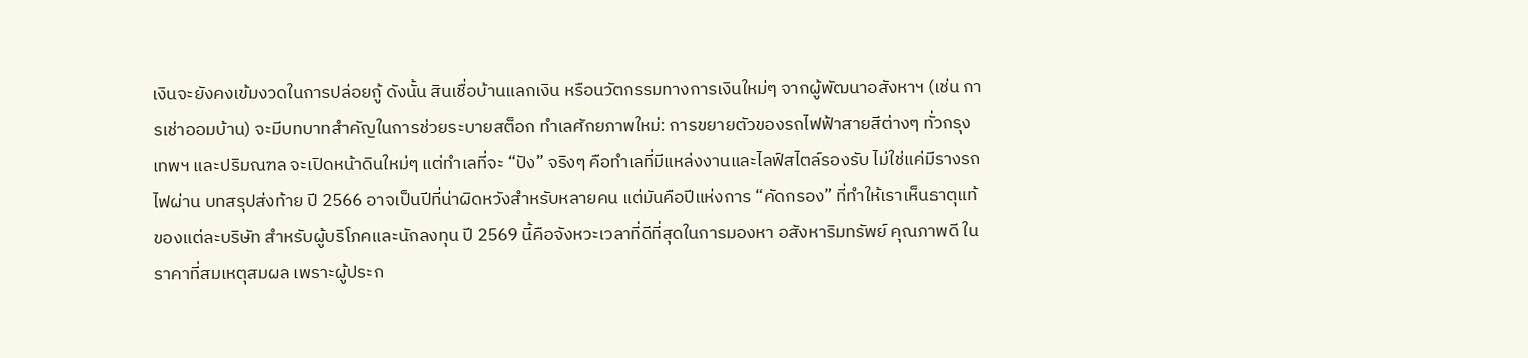เงินจะยังคงเข้มงวดในการปล่อยกู้ ดังนั้น สินเชื่อบ้านแลกเงิน หรือนวัตกรรมทางการเงินใหม่ๆ จากผู้พัฒนาอสังหาฯ (เช่น การเช่าออมบ้าน) จะมีบทบาทสำคัญในการช่วยระบายสต็อก ทำเลศักยภาพใหม่: การขยายตัวของรถไฟฟ้าสายสีต่างๆ ทั่วกรุงเทพฯ และปริมณฑล จะเปิดหน้าดินใหม่ๆ แต่ทำเลที่จะ “ปัง” จริงๆ คือทำเลที่มีแหล่งงานและไลฟ์สไตล์รองรับ ไม่ใช่แค่มีรางรถไฟผ่าน บทสรุปส่งท้าย ปี 2566 อาจเป็นปีที่น่าผิดหวังสำหรับหลายคน แต่มันคือปีแห่งการ “คัดกรอง” ที่ทำให้เราเห็นธาตุแท้ของแต่ละบริษัท สำหรับผู้บริโภคและนักลงทุน ปี 2569 นี้คือจังหวะเวลาที่ดีที่สุดในการมองหา อสังหาริมทรัพย์ คุณภาพดี ในราคาที่สมเหตุสมผล เพราะผู้ประก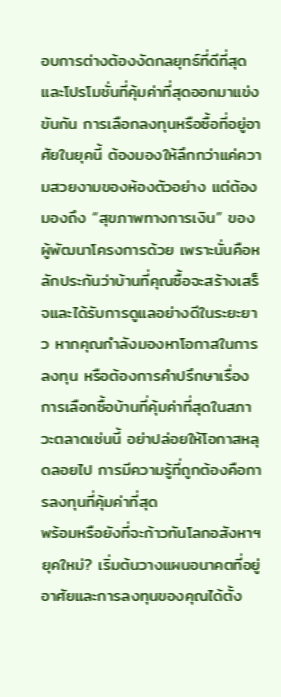อบการต่างต้องงัดกลยุทธ์ที่ดีที่สุดและโปรโมชั่นที่คุ้มค่าที่สุดออกมาแข่งขันกัน การเลือกลงทุนหรือซื้อที่อยู่อาศัยในยุคนี้ ต้องมองให้ลึกกว่าแค่ความสวยงามของห้องตัวอย่าง แต่ต้องมองถึง “สุขภาพทางการเงิน” ของผู้พัฒนาโครงการด้วย เพราะนั่นคือหลักประกันว่าบ้านที่คุณซื้อจะสร้างเสร็จและได้รับการดูแลอย่างดีในระยะยาว หากคุณกำลังมองหาโอกาสในการลงทุน หรือต้องการคำปรึกษาเรื่องการเลือกซื้อบ้านที่คุ้มค่าที่สุดในสภาวะตลาดเช่นนี้ อย่าปล่อยให้โอกาสหลุดลอยไป การมีความรู้ที่ถูกต้องคือการลงทุนที่คุ้มค่าที่สุด
พร้อมหรือยังที่จะก้าวทันโลกอสังหาฯ ยุคใหม่? เริ่มต้นวางแผนอนาคตที่อยู่อาศัยและการลงทุนของคุณได้ตั้ง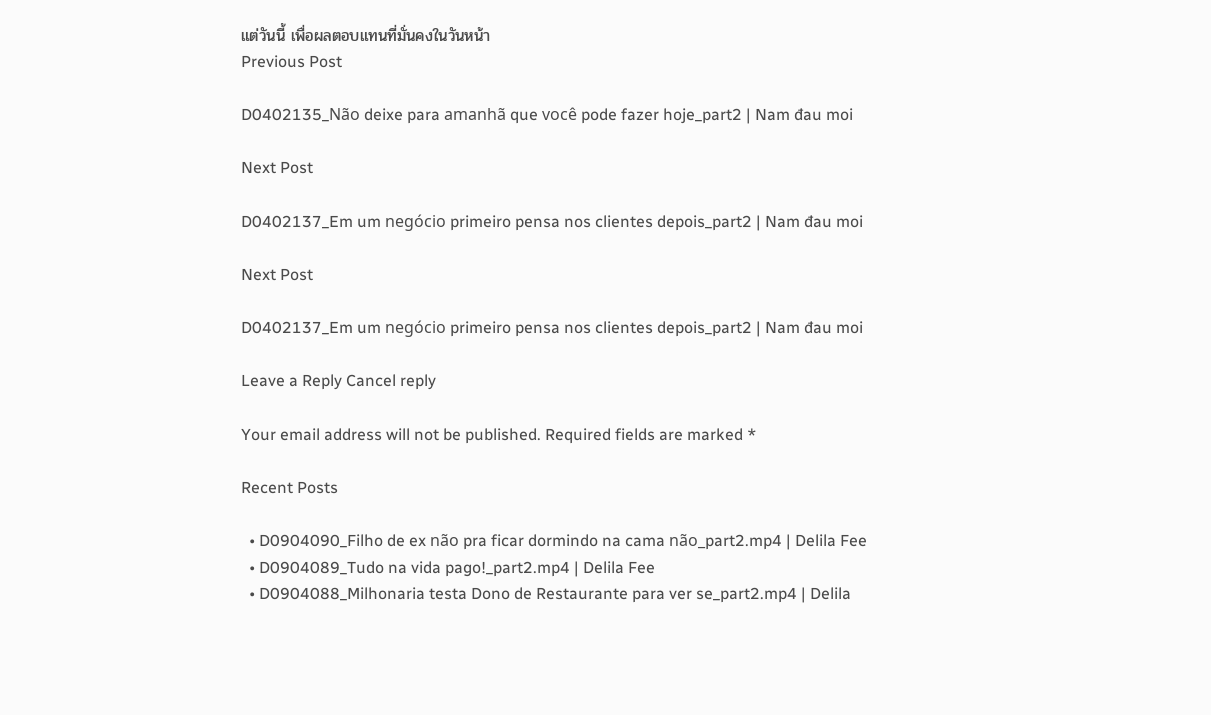แต่วันนี้ เพื่อผลตอบแทนที่มั่นคงในวันหน้า
Previous Post

D0402135_Não deixe para amanhã que você pode fazer hoje_part2 | Nam đau moi

Next Post

D0402137_Em um negócio primeiro pensa nos clientes depois_part2 | Nam đau moi

Next Post

D0402137_Em um negócio primeiro pensa nos clientes depois_part2 | Nam đau moi

Leave a Reply Cancel reply

Your email address will not be published. Required fields are marked *

Recent Posts

  • D0904090_Filho de ex não pra ficar dormindo na cama não_part2.mp4 | Delila Fee
  • D0904089_Tudo na vida pago!_part2.mp4 | Delila Fee
  • D0904088_Milhonaria testa Dono de Restaurante para ver se_part2.mp4 | Delila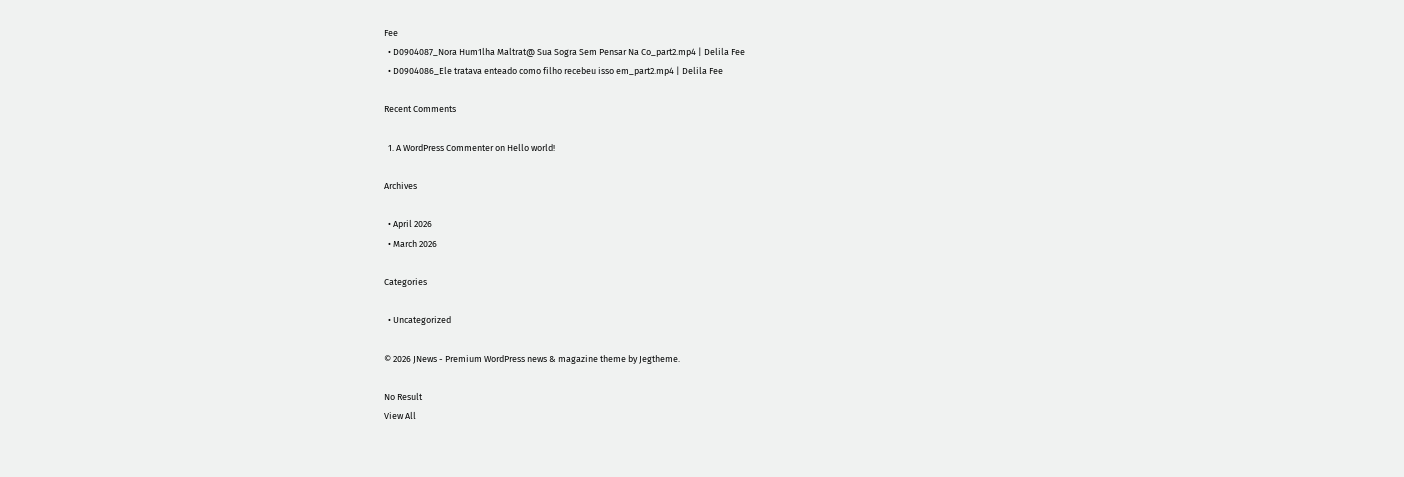Fee
  • D0904087_Nora Hum1lha Maltrat@ Sua Sogra Sem Pensar Na Co_part2.mp4 | Delila Fee
  • D0904086_Ele tratava enteado como filho recebeu isso em_part2.mp4 | Delila Fee

Recent Comments

  1. A WordPress Commenter on Hello world!

Archives

  • April 2026
  • March 2026

Categories

  • Uncategorized

© 2026 JNews - Premium WordPress news & magazine theme by Jegtheme.

No Result
View All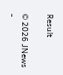Result

© 2026 JNews -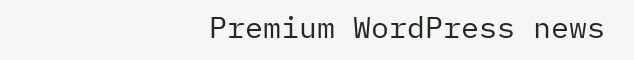Premium WordPress news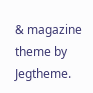& magazine theme by Jegtheme.